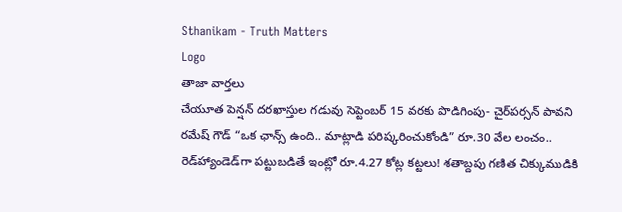Sthanikam - Truth Matters
Logo
తాజా వార్తలు
చేయూత పెన్షన్ దరఖాస్తుల గడువు సెప్టెంబర్ 15 వరకు పొడిగింపు- చైర్‌పర్సన్ పావని రమేష్ గౌడ్ “ఒక ఛాన్స్‌ ఉంది.. మాట్లాడి పరిష్కరించుకోండి” రూ.30 వేల లంచం.. రెడ్‌హ్యాండెడ్‌గా పట్టుబడితే ఇంట్లో రూ.4.27 కోట్ల కట్టలు! శతాబ్దపు గణిత చిక్కుముడికి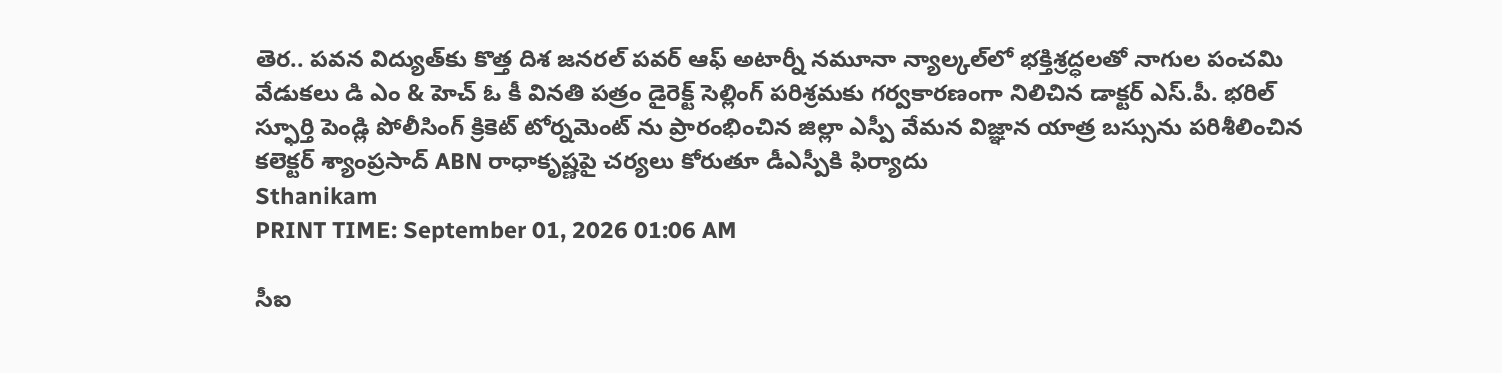తెర.. పవన విద్యుత్‌కు కొత్త దిశ జనరల్ పవర్ ఆఫ్ అటార్నీ నమూనా న్యాల్కల్‌లో భక్తిశ్రద్ధలతో నాగుల పంచమి వేడుకలు డి ఎం & హెచ్ ఓ కీ వినతి పత్రం డైరెక్ట్ సెల్లింగ్ పరిశ్రమకు గర్వకారణంగా నిలిచిన డాక్టర్ ఎస్.పీ. భరిల్ స్ఫూర్తి పెండ్లి పోలీసింగ్ క్రికెట్ టోర్నమెంట్ ను ప్రారంభించిన జిల్లా ఎస్పీ వేమన విజ్ఞాన యాత్ర బస్సును పరిశీలించిన కలెక్టర్ శ్యాంప్రసాద్ ABN రాధాకృష్ణపై చర్యలు కోరుతూ డీఎస్పీకి ఫిర్యాదు
Sthanikam
PRINT TIME: September 01, 2026 01:06 AM

సీఐ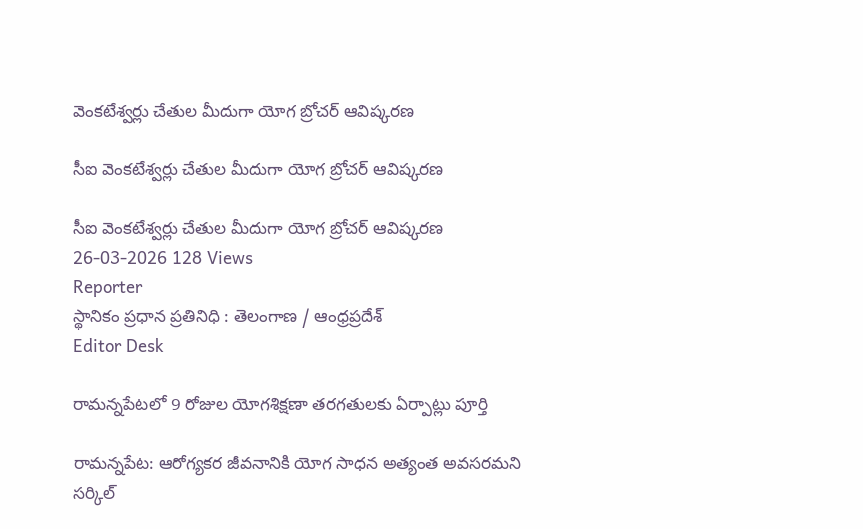వెంకటేశ్వర్లు చేతుల మీదుగా యోగ బ్రోచర్ ఆవిష్కరణ

సీఐ వెంకటేశ్వర్లు చేతుల మీదుగా యోగ బ్రోచర్ ఆవిష్కరణ

సీఐ వెంకటేశ్వర్లు చేతుల మీదుగా యోగ బ్రోచర్ ఆవిష్కరణ
26-03-2026 128 Views
Reporter
స్థానికం ప్రధాన ప్రతినిధి : తెలంగాణ / ఆంధ్రప్రదేశ్
Editor Desk

రామన్నపేటలో 9 రోజుల యోగశిక్షణా తరగతులకు ఏర్పాట్లు పూర్తి

రామన్నపేట: ఆరోగ్యకర జీవనానికి యోగ సాధన అత్యంత అవసరమని సర్కిల్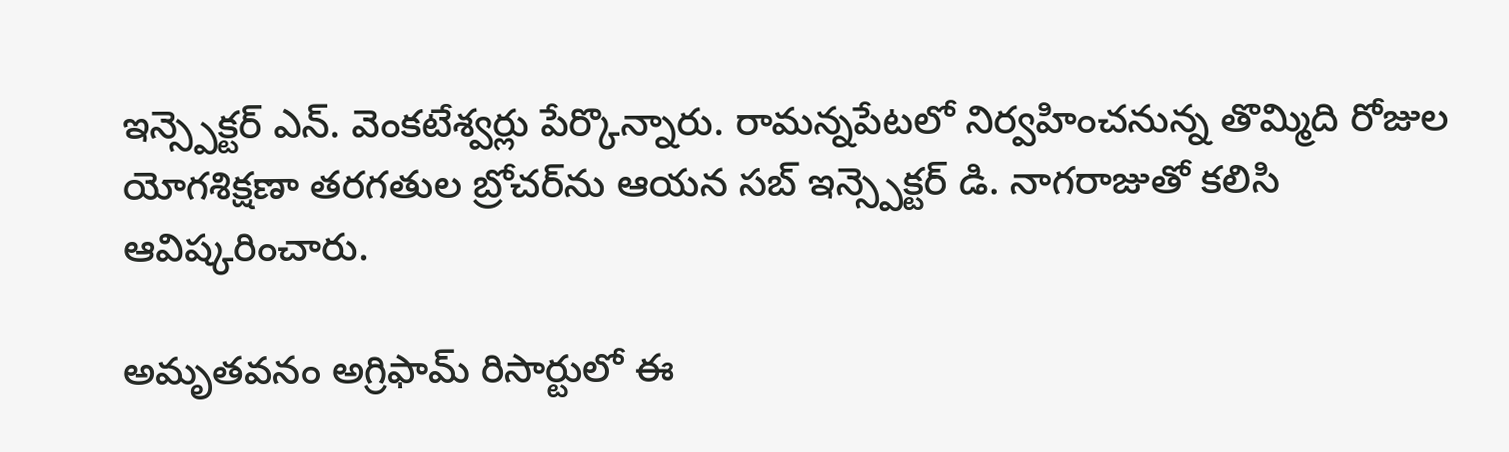ఇన్స్పెక్టర్ ఎన్. వెంకటేశ్వర్లు పేర్కొన్నారు. రామన్నపేటలో నిర్వహించనున్న తొమ్మిది రోజుల యోగశిక్షణా తరగతుల బ్రోచర్‌ను ఆయన సబ్ ఇన్స్పెక్టర్ డి. నాగరాజుతో కలిసి ఆవిష్కరించారు.

అమృతవనం అగ్రిఫామ్ రిసార్టులో ఈ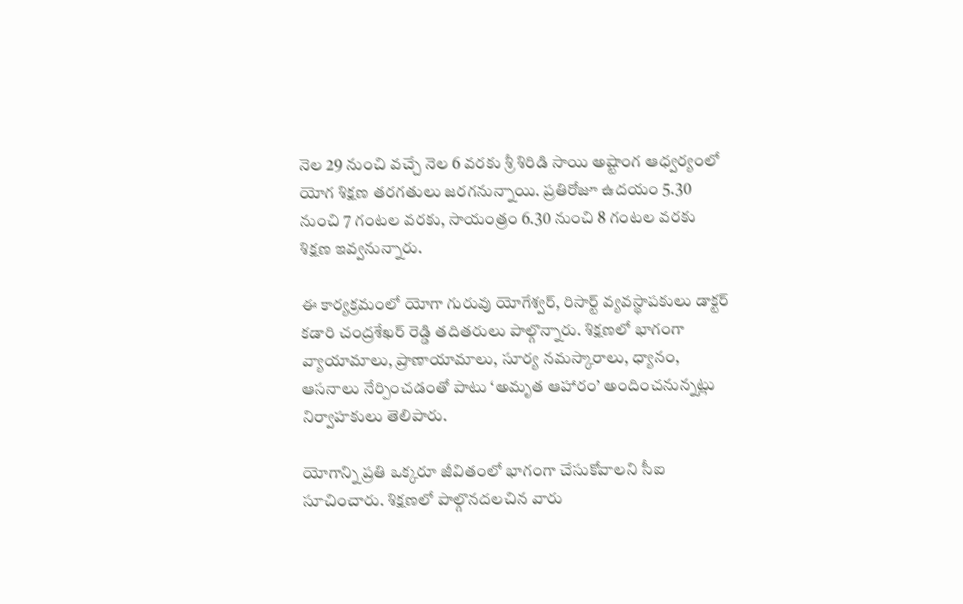నెల 29 నుంచి వచ్చే నెల 6 వరకు శ్రీ శిరిడి సాయి అష్టాంగ ఆధ్వర్యంలో యోగ శిక్షణ తరగతులు జరగనున్నాయి. ప్రతిరోజూ ఉదయం 5.30 నుంచి 7 గంటల వరకు, సాయంత్రం 6.30 నుంచి 8 గంటల వరకు శిక్షణ ఇవ్వనున్నారు.

ఈ కార్యక్రమంలో యోగా గురువు యోగేశ్వర్, రిసార్ట్ వ్యవస్థాపకులు డాక్టర్ కడారి చంద్రశేఖర్ రెడ్డి తదితరులు పాల్గొన్నారు. శిక్షణలో భాగంగా వ్యాయామాలు, ప్రాణాయామాలు, సూర్య నమస్కారాలు, ధ్యానం, ఆసనాలు నేర్పించడంతో పాటు ‘అమృత ఆహారం’ అందించనున్నట్లు నిర్వాహకులు తెలిపారు.

యోగాన్ని ప్రతి ఒక్కరూ జీవితంలో భాగంగా చేసుకోవాలని సీఐ సూచించారు. శిక్షణలో పాల్గొనదలచిన వారు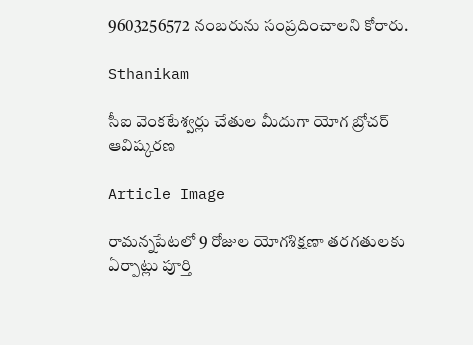9603256572 నంబరును సంప్రదించాలని కోరారు.

Sthanikam

సీఐ వెంకటేశ్వర్లు చేతుల మీదుగా యోగ బ్రోచర్ ఆవిష్కరణ

Article Image

రామన్నపేటలో 9 రోజుల యోగశిక్షణా తరగతులకు ఏర్పాట్లు పూర్తి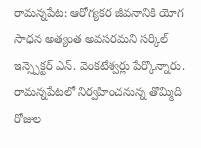రామన్నపేట: ఆరోగ్యకర జీవనానికి యోగ సాధన అత్యంత అవసరమని సర్కిల్ ఇన్స్పెక్టర్ ఎన్. వెంకటేశ్వర్లు పేర్కొన్నారు. రామన్నపేటలో నిర్వహించనున్న తొమ్మిది రోజుల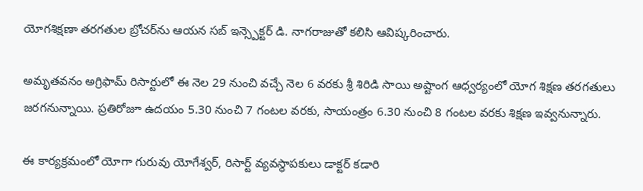యోగశిక్షణా తరగతుల బ్రోచర్‌ను ఆయన సబ్ ఇన్స్పెక్టర్ డి. నాగరాజుతో కలిసి ఆవిష్కరించారు.

అమృతవనం అగ్రిఫామ్ రిసార్టులో ఈ నెల 29 నుంచి వచ్చే నెల 6 వరకు శ్రీ శిరిడి సాయి అష్టాంగ ఆధ్వర్యంలో యోగ శిక్షణ తరగతులు జరగనున్నాయి. ప్రతిరోజూ ఉదయం 5.30 నుంచి 7 గంటల వరకు, సాయంత్రం 6.30 నుంచి 8 గంటల వరకు శిక్షణ ఇవ్వనున్నారు.

ఈ కార్యక్రమంలో యోగా గురువు యోగేశ్వర్, రిసార్ట్ వ్యవస్థాపకులు డాక్టర్ కడారి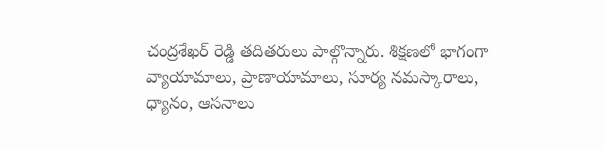చంద్రశేఖర్ రెడ్డి తదితరులు పాల్గొన్నారు. శిక్షణలో భాగంగా వ్యాయామాలు, ప్రాణాయామాలు, సూర్య నమస్కారాలు, ధ్యానం, ఆసనాలు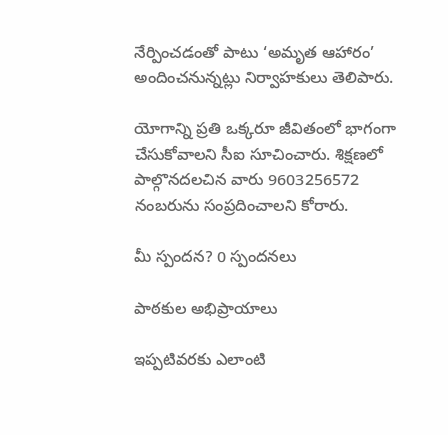నేర్పించడంతో పాటు ‘అమృత ఆహారం’ అందించనున్నట్లు నిర్వాహకులు తెలిపారు.

యోగాన్ని ప్రతి ఒక్కరూ జీవితంలో భాగంగా చేసుకోవాలని సీఐ సూచించారు. శిక్షణలో పాల్గొనదలచిన వారు 9603256572 నంబరును సంప్రదించాలని కోరారు.

మీ స్పందన? 0 స్పందనలు

పాఠకుల అభిప్రాయాలు

ఇప్పటివరకు ఎలాంటి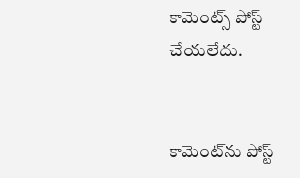కామెంట్స్ పోస్ట్ చేయలేదు.


కామెంట్‌ను పోస్ట్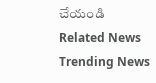చేయండి
Related News
Trending News